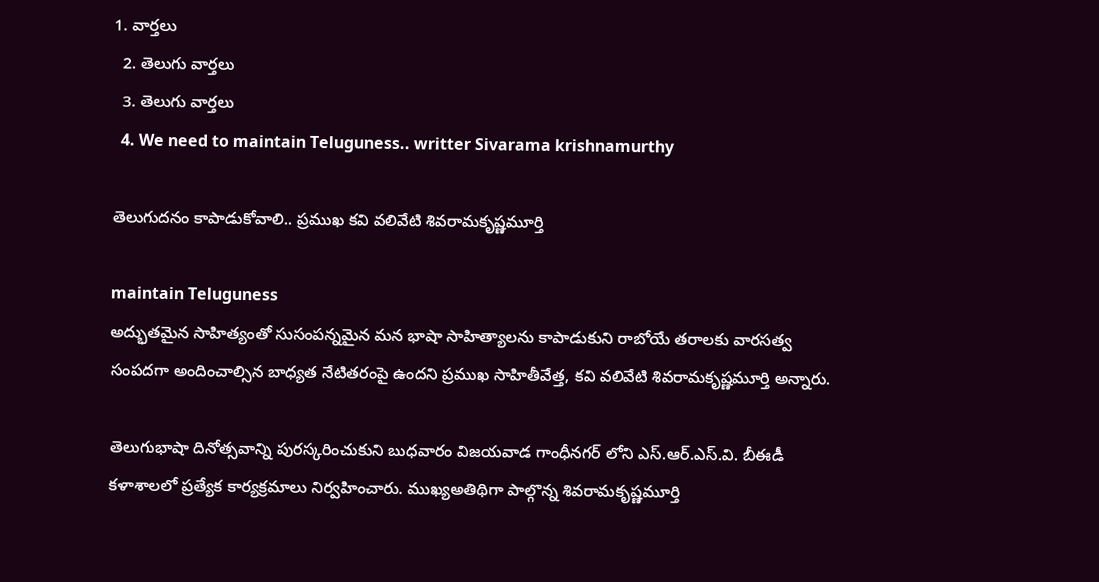1. వార్తలు
  2. తెలుగు వార్తలు
  3. తెలుగు వార్తలు
  4. We need to maintain Teluguness.. writter Sivarama krishnamurthy

తెలుగుదనం కాపాడుకోవాలి.. ప్రముఖ కవి వలివేటి శివరామకృష్ణమూర్తి

maintain Teluguness
అద్భుతమైన సాహిత్యంతో సుసంపన్నమైన మన భాషా సాహిత్యాలను కాపాడుకుని రాబోయే తరాలకు వారసత్వ సంపదగా అందించాల్సిన బాధ్యత నేటితరంపై ఉందని ప్రముఖ సాహితీవేత్త, కవి వలివేటి శివరామకృష్ణమూర్తి అన్నారు.

తెలుగుభాషా దినోత్సవాన్ని పురస్కరించుకుని బుధవారం విజయవాడ గాంధీనగర్ లోని ఎస్.ఆర్.ఎస్.వి. బీఈడీ కళాశాలలో ప్రత్యేక కార్యక్రమాలు నిర్వహించారు. ముఖ్యఅతిథిగా పాల్గొన్న శివరామకృష్ణమూర్తి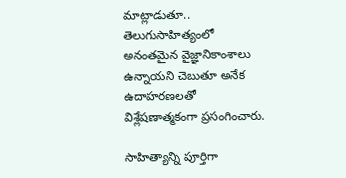మాట్లాడుతూ.. తెలుగుసాహిత్యంలో అనంతమైన వైజ్ఞానికాంశాలు ఉన్నాయని చెబుతూ అనేక ఉదాహరణలతో విశ్లేషణాత్మకంగా ప్రసంగించారు.

సాహిత్యాన్ని పూర్తిగా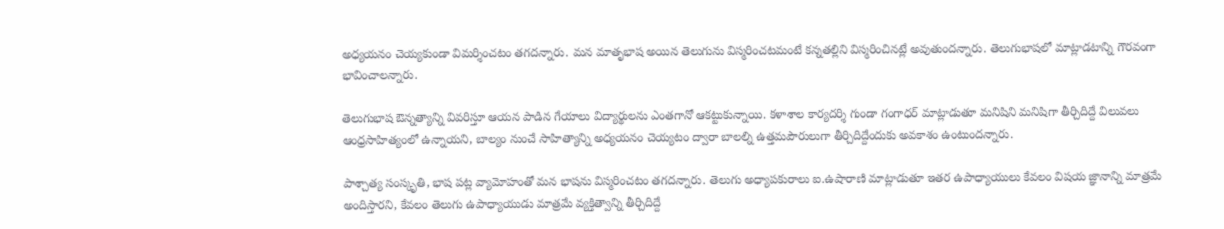అధ్యయనం చెయ్యకుండా విమర్శించటం తగదన్నారు. మన మాతృభాష అయిన తెలుగును విస్మరించటమంటే కన్నతల్లిని విస్మరించినట్లే అవుతుందన్నారు. తెలుగుభాషలో మాట్లాడటాన్ని గౌరవంగా భావించాలన్నారు.

తెలుగుభాష ఔన్నత్యాన్ని వివరిస్తూ ఆయన పాడిన గేయాలు విద్యార్థులను ఎంతగానో ఆకట్టుకున్నాయి. కళాశాల కార్యదర్శి గుండా గంగాధర్ మాట్లాడుతూ మనిషిని మనిషిగా తీర్చిదిద్దే విలువలు ఆంధ్రసాహిత్యంలో ఉన్నాయని, బాల్యం నుంచే సాహిత్యాన్ని అధ్యయనం చెయ్యటం ద్వారా బాలల్ని ఉత్తమపౌరులుగా తీర్చిదిద్దేందుకు అవకాశం ఉంటుందన్నారు.

పాశ్చాత్య సంస్కృతి, భాష పట్ల వ్యామోహంతో మన భాషను విస్మరించటం తగదన్నారు. తెలుగు అధ్యాపకురాలు ఐ.ఉషారాణి మాట్లాడుతూ ఇతర ఉపాధ్యాయులు కేవలం విషయ జ్ఞానాన్ని మాత్రమే అందిస్తారని, కేవలం తెలుగు ఉపాధ్యాయుడు మాత్రమే వ్యక్తిత్వాన్ని తీర్చిదిద్దే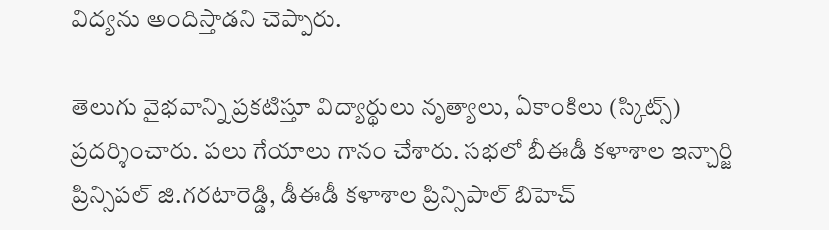విద్యను అందిస్తాడని చెప్పారు.

తెలుగు వైభవాన్ని ప్రకటిస్తూ విద్యార్థులు నృత్యాలు, ఏకాంకిలు (స్కిట్స్) ప్రదర్శించారు. పలు గేయాలు గానం చేశారు. సభలో బీఈడీ కళాశాల ఇన్చార్జి ప్రిన్సిపల్ జి.గరటారెడ్డి, డీఈడీ కళాశాల ప్రిన్సిపాల్ బిహెచ్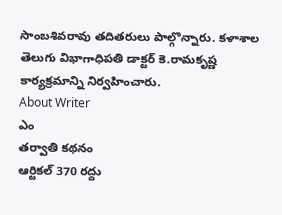సాంబశివరావు తదితరులు పాల్గొన్నారు. కళాశాల తెలుగు విభాగాధిపతి డాక్టర్ కె.రామకృష్ణ కార్యక్రమాన్ని నిర్వహించారు.
About Writer
ఎం
తర్వాతి కథనం
ఆర్టికల్ 370 రద్దు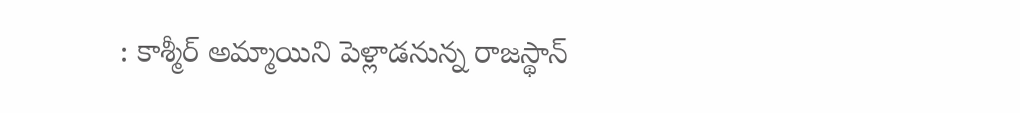: కాశ్మీర్ అమ్మాయిని పెళ్లాడనున్న రాజస్థాన్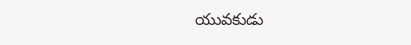యువకుడు